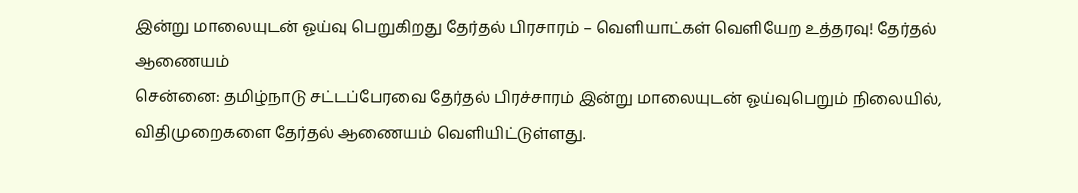இன்று மாலையுடன் ஓய்வு பெறுகிறது தேர்தல் பிரசாரம் – வெளியாட்கள் வெளியேற உத்தரவு! தேர்தல் ஆணையம்
சென்னை: தமிழ்நாடு சட்டப்பேரவை தேர்தல் பிரச்சாரம் இன்று மாலையுடன் ஓய்வுபெறும் நிலையில், விதிமுறைகளை தேர்தல் ஆணையம் வெளியிட்டுள்ளது.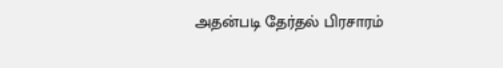அதன்படி தேர்தல் பிரசாரம்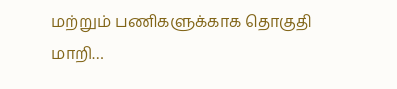மற்றும் பணிகளுக்காக தொகுதி மாறி…